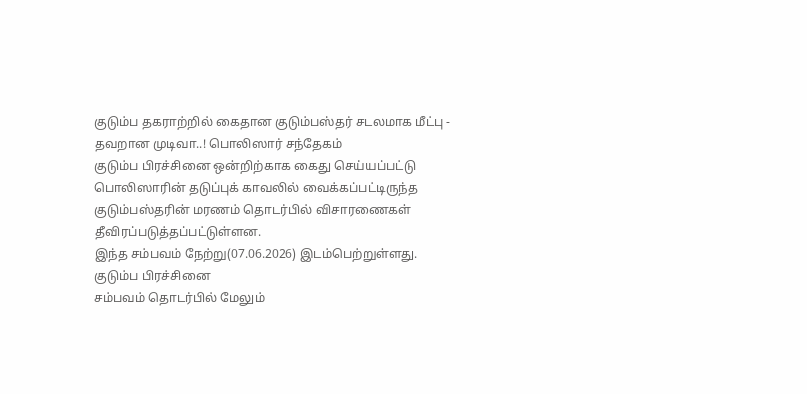குடும்ப தகராற்றில் கைதான குடும்பஸ்தர் சடலமாக மீட்பு - தவறான முடிவா..! பொலிஸார் சந்தேகம்
குடும்ப பிரச்சினை ஒன்றிற்காக கைது செய்யப்பட்டு பொலிஸாரின் தடுப்புக் காவலில் வைக்கப்பட்டிருந்த குடும்பஸ்தரின் மரணம் தொடர்பில் விசாரணைகள் தீவிரப்படுத்தப்பட்டுள்ளன.
இந்த சம்பவம் நேற்று(07.06.2026) இடம்பெற்றுள்ளது.
குடும்ப பிரச்சினை
சம்பவம் தொடர்பில் மேலும்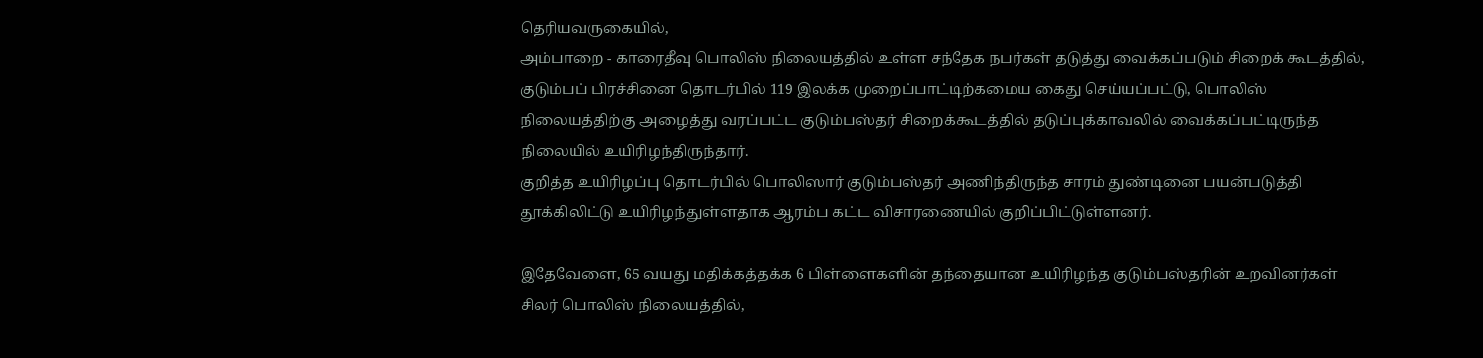தெரியவருகையில்,
அம்பாறை - காரைதீவு பொலிஸ் நிலையத்தில் உள்ள சந்தேக நபர்கள் தடுத்து வைக்கப்படும் சிறைக் கூடத்தில், குடும்பப் பிரச்சினை தொடர்பில் 119 இலக்க முறைப்பாட்டிற்கமைய கைது செய்யப்பட்டு, பொலிஸ் நிலையத்திற்கு அழைத்து வரப்பட்ட குடும்பஸ்தர் சிறைக்கூடத்தில் தடுப்புக்காவலில் வைக்கப்பட்டிருந்த நிலையில் உயிரிழந்திருந்தார்.
குறித்த உயிரிழப்பு தொடர்பில் பொலிஸார் குடும்பஸ்தர் அணிந்திருந்த சாரம் துண்டினை பயன்படுத்தி தூக்கிலிட்டு உயிரிழந்துள்ளதாக ஆரம்ப கட்ட விசாரணையில் குறிப்பிட்டுள்ளனர்.

இதேவேளை, 65 வயது மதிக்கத்தக்க 6 பிள்ளைகளின் தந்தையான உயிரிழந்த குடும்பஸ்தரின் உறவினர்கள் சிலர் பொலிஸ் நிலையத்தில்,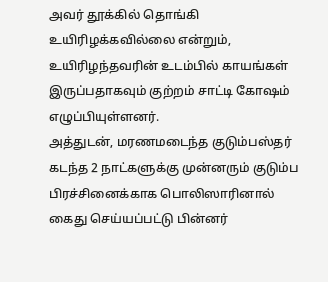அவர் தூக்கில் தொங்கி உயிரிழக்கவில்லை என்றும், உயிரிழந்தவரின் உடம்பில் காயங்கள் இருப்பதாகவும் குற்றம் சாட்டி கோஷம் எழுப்பியுள்ளனர்.
அத்துடன், மரணமடைந்த குடும்பஸ்தர் கடந்த 2 நாட்களுக்கு முன்னரும் குடும்ப பிரச்சினைக்காக பொலிஸாரினால் கைது செய்யப்பட்டு பின்னர்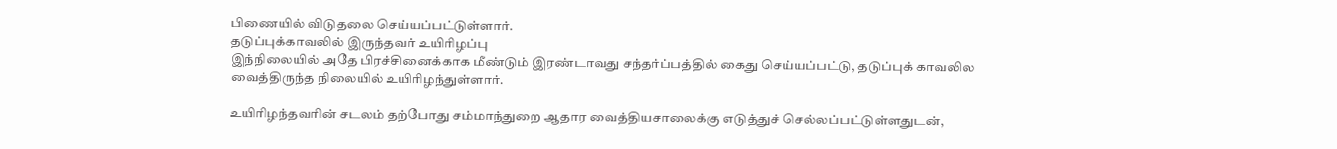பிணையில் விடுதலை செய்யப்பட்டுள்ளார்.
தடுப்புக்காவலில் இருந்தவர் உயிரிழப்பு
இந்நிலையில் அதே பிரச்சினைக்காக மீண்டும் இரண்டாவது சந்தர்ப்பத்தில் கைது செய்யப்பட்டு, தடுப்புக் காவலில வைத்திருந்த நிலையில் உயிரிழந்துள்ளார்.

உயிரிழந்தவரின் சடலம் தற்போது சம்மாந்துறை ஆதார வைத்தியசாலைக்கு எடுத்துச் செல்லப்பட்டுள்ளதுடன்,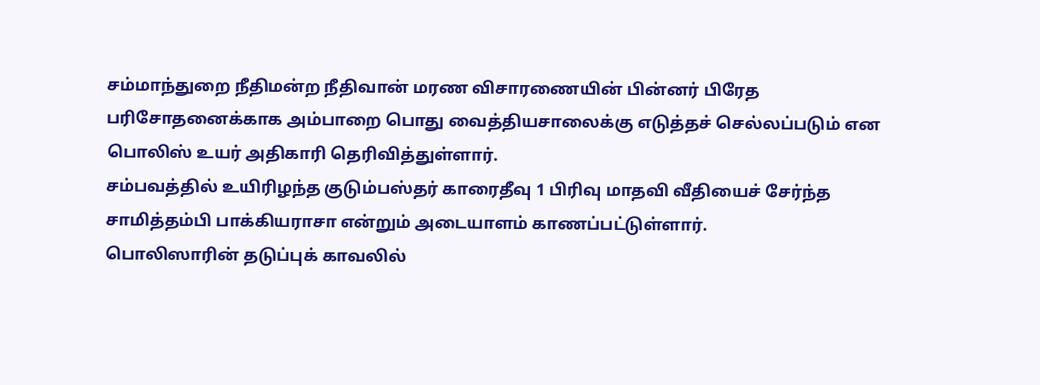சம்மாந்துறை நீதிமன்ற நீதிவான் மரண விசாரணையின் பின்னர் பிரேத பரிசோதனைக்காக அம்பாறை பொது வைத்தியசாலைக்கு எடுத்தச் செல்லப்படும் என பொலிஸ் உயர் அதிகாரி தெரிவித்துள்ளார்.
சம்பவத்தில் உயிரிழந்த குடும்பஸ்தர் காரைதீவு 1 பிரிவு மாதவி வீதியைச் சேர்ந்த சாமித்தம்பி பாக்கியராசா என்றும் அடையாளம் காணப்பட்டுள்ளார்.
பொலிஸாரின் தடுப்புக் காவலில்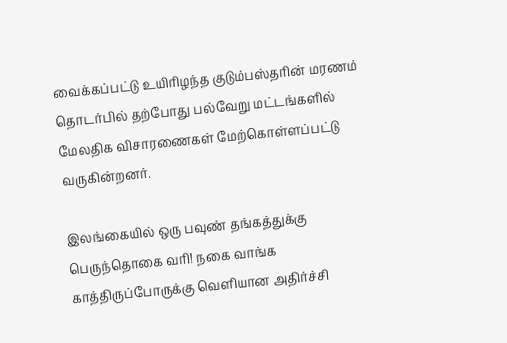வைக்கப்பட்டு உயிரிழந்த குடும்பஸ்தரின் மரணம் தொடர்பில் தற்போது பல்வேறு மட்டங்களில் மேலதிக விசாரணைகள் மேற்கொள்ளப்பட்டு வருகின்றனர்.

இலங்கையில் ஒரு பவுண் தங்கத்துக்கு பெருந்தொகை வரி! நகை வாங்க காத்திருப்போருக்கு வெளியான அதிர்ச்சி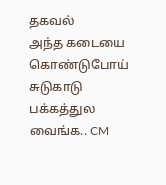தகவல்
அந்த கடையை கொண்டுபோய் சுடுகாடு பக்கத்துல வைங்க.. CM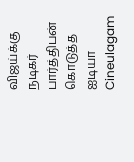விஜய்க்கு நடிகர் பார்த்திபன் கொடுத்த ஐடியா Cineulagam